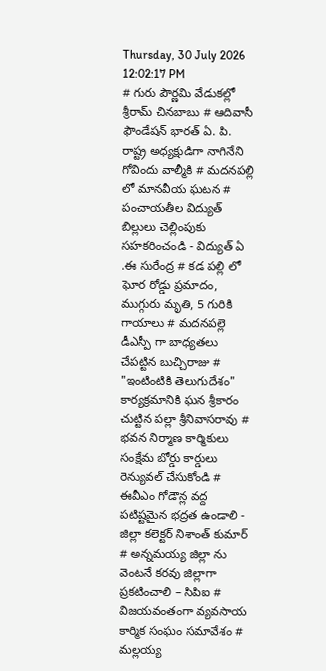Thursday, 30 July 2026 12:02:17 PM
# గురు పౌర్ణమి వేడుకల్లో శ్రీరామ్ చినబాబు # ఆదివాసీ ఫౌండేషన్ భారత్ ఏ. పి. రాష్ట్ర అధ్యక్షుడిగా నాగినేని గోవిందు వాల్మీకి # మదనపల్లి లో మానవీయ ఘటన # పంచాయతీల విద్యుత్ బిల్లులు చెల్లింపుకు సహకరించండి - విద్యుత్ ఏ .ఈ సురేంద్ర # కడ పల్లి లో ఘోర రోడ్డు ప్రమాదం, ముగ్గురు మృతి, 5 గురికి గాయాలు # మదనపల్లె డీఎస్పీ గా బాధ్యతలు చేపట్టిన బుచ్చిరాజు # "ఇంటింటికి తెలుగుదేశం" కార్యక్రమానికి ఘన శ్రీకారం చుట్టిన పల్లా శ్రీనివాసరావు # భవన నిర్మాణ కార్మికులు సంక్షేమ బోర్డు కార్డులు రెన్యువల్ చేసుకోండి # ఈవీఎం గోడౌన్ల వద్ద పటిష్టమైన భద్రత ఉండాలి - జిల్లా కలెక్టర్ నిశాంత్ కుమార్ # అన్నమయ్య జిల్లా ను వెంటనే కరవు జిల్లాగా ప్రకటించాలి – సిపిఐ # విజయవంతంగా వ్యవసాయ కార్మిక సంఘం సమావేశం # మల్లయ్య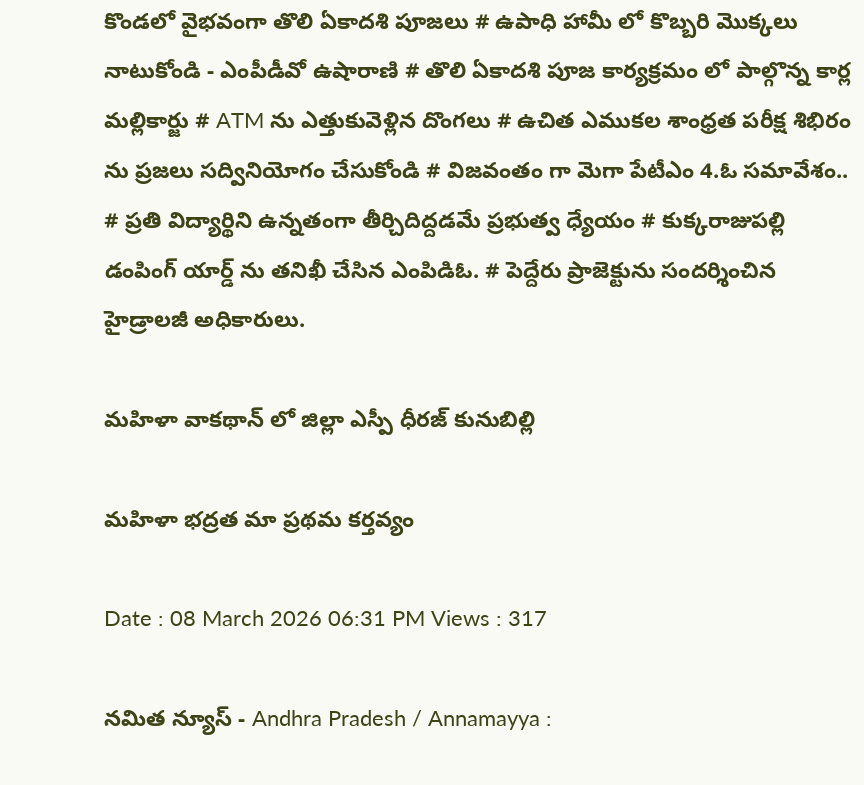కొండలో వైభవంగా తొలి ఏకాదశి పూజలు # ఉపాధి హామీ లో కొబ్బరి మొక్కలు నాటుకోండి - ఎంపీడీవో ఉషారాణి # తొలి ఏకాదశి పూజ కార్యక్రమం లో పాల్గొన్న కార్ల మల్లికార్జు # ATM ను ఎత్తుకువెళ్లిన దొంగలు # ఉచిత ఎముకల శాంధ్రత పరీక్ష శిభిరం ను ప్రజలు సద్వినియోగం చేసుకోండి # విజవంతం గా మెగా పేటీఎం 4.ఓ సమావేశం.. # ప్రతి విద్యార్థిని ఉన్నతంగా తీర్చిదిద్దడమే ప్రభుత్వ ధ్యేయం # కుక్కరాజుపల్లి డంపింగ్ యార్డ్ ను తనిఖీ చేసిన ఎంపిడిఓ. # పెద్దేరు ప్రాజెక్టును సందర్శించిన హైడ్రాలజీ అధికారులు.

మహిళా వాకథాన్‌ లో జిల్లా ఎస్పీ ధీరజ్ కునుబిల్లి

మహిళా భద్రత మా ప్రథమ కర్తవ్యం

Date : 08 March 2026 06:31 PM Views : 317

నమిత న్యూస్ - Andhra Pradesh / Annamayya :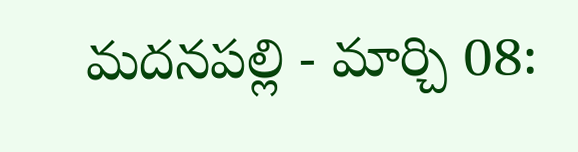మదనపల్లి - మార్చి 08: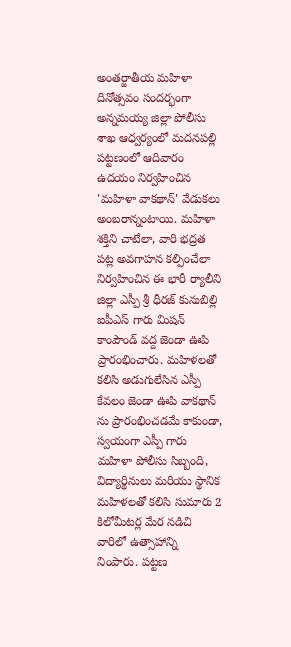అంతర్జాతీయ మహిళా దినోత్సవం సందర్భంగా అన్నమయ్య జిల్లా పోలీసు శాఖ ఆధ్వర్యంలో మదనపల్లి పట్టణంలో ఆదివారం ఉదయం నిర్వహించిన 'మహిళా వాకథాన్' వేడుకలు అంబరాన్నంటాయి. మహిళా శక్తిని చాటేలా, వారి భద్రత పట్ల అవగాహన కల్పించేలా నిర్వహించిన ఈ భారీ ర్యాలీని జిల్లా ఎస్పీ శ్రీ ధీరజ్ కునుబిల్లి ఐపీఎస్ గారు మిషన్ కాంపౌండ్ వద్ద జెండా ఊపి ప్రారంభించారు. మహిళలతో కలిసి అడుగులేసిన ఎస్పీ కేవలం జెండా ఊపి వాకథాన్ ను ప్రారంభించడమే కాకుండా, స్వయంగా ఎస్పీ గారు మహిళా పోలీసు సిబ్బంది, విద్యార్థినులు మరియు స్థానిక మహిళలతో కలిసి సుమారు 2 కిలోమీటర్ల మేర నడిచి వారిలో ఉత్సాహాన్ని నింపారు. పట్టణ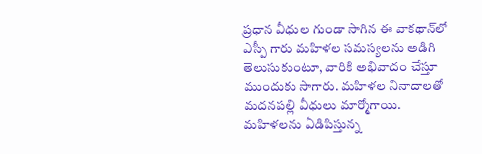ప్రధాన వీధుల గుండా సాగిన ఈ వాకథాన్‌లో ఎస్పీ గారు మహిళల సమస్యలను అడిగి తెలుసుకుంటూ, వారికి అభివాదం చేస్తూ ముందుకు సాగారు. మహిళల నినాదాలతో మదనపల్లి వీధులు మార్మోగాయి. మహిళలను ఏడిపిస్తున్న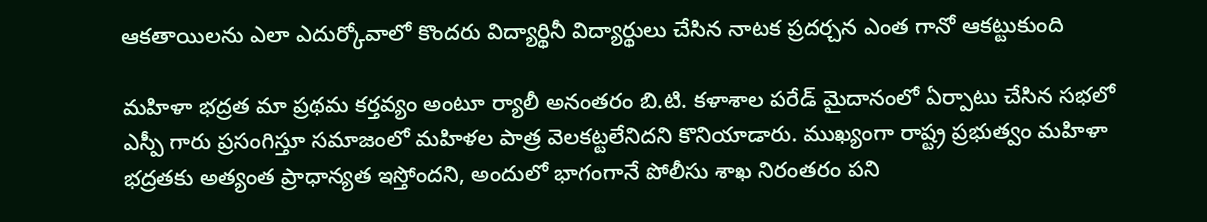ఆకతాయిలను ఎలా ఎదుర్కోవాలో కొందరు విద్యార్థినీ విద్యార్థులు చేసిన నాటక ప్రదర్చన ఎంత గానో ఆకట్టుకుంది

మహిళా భద్రత మా ప్రథమ కర్తవ్యం అంటూ ర్యాలీ అనంతరం బి.టి. కళాశాల పరేడ్ మైదానంలో ఏర్పాటు చేసిన సభలో ఎస్పీ గారు ప్రసంగిస్తూ సమాజంలో మహిళల పాత్ర వెలకట్టలేనిదని కొనియాడారు. ముఖ్యంగా రాష్ట్ర ప్రభుత్వం మహిళా భద్రతకు అత్యంత ప్రాధాన్యత ఇస్తోందని, అందులో భాగంగానే పోలీసు శాఖ నిరంతరం పని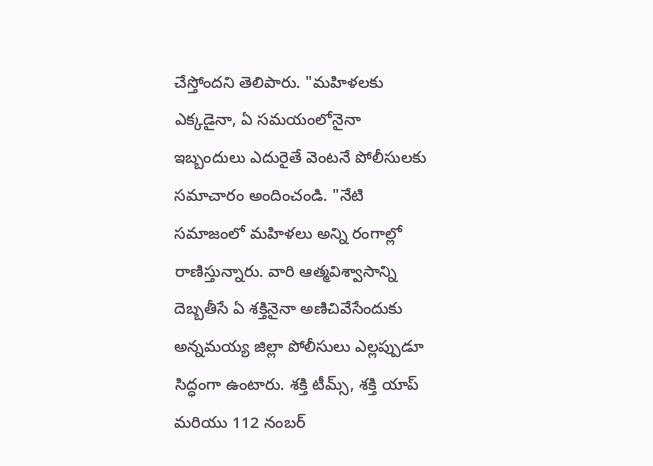చేస్తోందని తెలిపారు. "మహిళలకు ఎక్కడైనా, ఏ సమయంలోనైనా ఇబ్బందులు ఎదురైతే వెంటనే పోలీసులకు సమాచారం అందించండి. "నేటి సమాజంలో మహిళలు అన్ని రంగాల్లో రాణిస్తున్నారు. వారి ఆత్మవిశ్వాసాన్ని దెబ్బతీసే ఏ శక్తినైనా అణిచివేసేందుకు అన్నమయ్య జిల్లా పోలీసులు ఎల్లప్పుడూ సిద్ధంగా ఉంటారు. శక్తి టీమ్స్, శక్తి యాప్ మరియు 112 నంబర్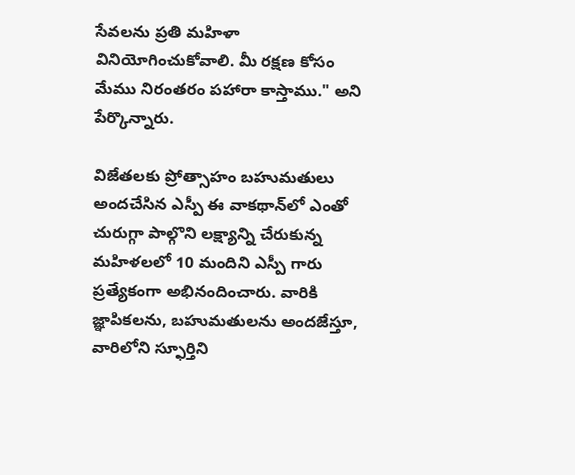సేవలను ప్రతి మహిళా వినియోగించుకోవాలి. మీ రక్షణ కోసం మేము నిరంతరం పహారా కాస్తాము." అని పేర్కొన్నారు.

విజేతలకు ప్రోత్సాహం బహుమతులు అందచేసిన ఎస్పీ ఈ వాకథాన్‌లో ఎంతో చురుగ్గా పాల్గొని లక్ష్యాన్ని చేరుకున్న మహిళలలో 10 మందిని ఎస్పీ గారు ప్రత్యేకంగా అభినందించారు. వారికి జ్ఞాపికలను, బహుమతులను అందజేస్తూ, వారిలోని స్ఫూర్తిని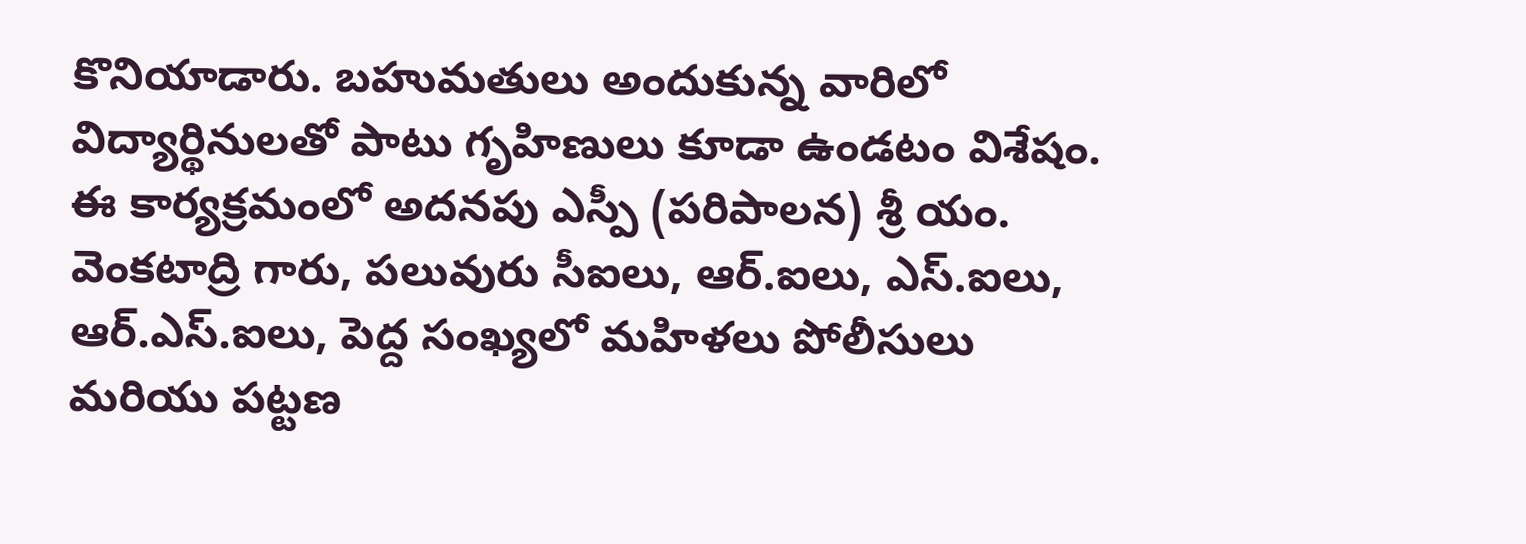కొనియాడారు. బహుమతులు అందుకున్న వారిలో విద్యార్థినులతో పాటు గృహిణులు కూడా ఉండటం విశేషం. ఈ కార్యక్రమంలో అదనపు ఎస్పీ (పరిపాలన) శ్రీ యం. వెంకటాద్రి గారు, పలువురు సీఐలు, ఆర్.ఐలు, ఎస్.ఐలు, ఆర్.ఎస్.ఐలు, పెద్ద సంఖ్యలో మహిళలు పోలీసులు మరియు పట్టణ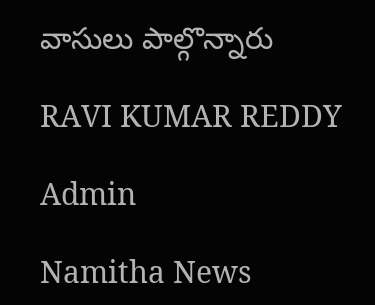వాసులు పాల్గొన్నారు

RAVI KUMAR REDDY

Admin

Namitha News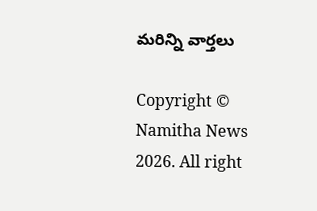మరిన్ని వార్తలు

Copyright © Namitha News 2026. All right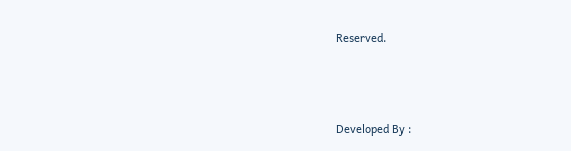Reserved.



Developed By :